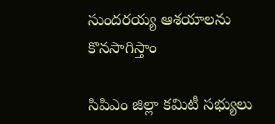సుందరయ్య ఆశయాలను కొనసాగిస్తాం

సిపిఎం జిల్లా కమిటీ సభ్యులు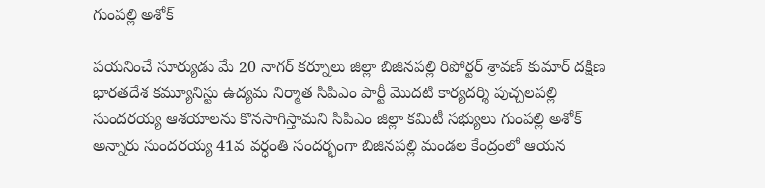గుంపల్లి అశోక్

పయనించే సూర్యుడు మే 20 నాగర్ కర్నూలు జిల్లా బిజినపల్లి రిపోర్టర్ శ్రావణ్ కుమార్ దక్షిణ భారతదేశ కమ్యూనిస్టు ఉద్యమ నిర్మాత సిపిఎం పార్టీ మొదటి కార్యదర్శి పుచ్చలపల్లి సుందరయ్య ఆశయాలను కొనసాగిస్తామని సిపిఎం జిల్లా కమిటీ సభ్యులు గుంపల్లి అశోక్ అన్నారు సుందరయ్య 41వ వర్ధంతి సందర్భంగా బిజినపల్లి మండల కేంద్రంలో ఆయన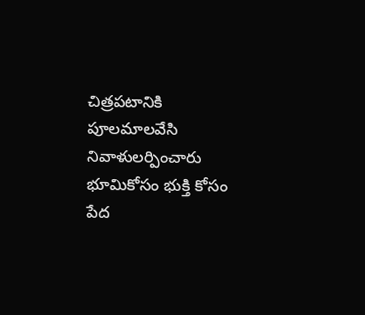చిత్రపటానికి పూలమాలవేసి నివాళులర్పించారు భూమికోసం భుక్తి కోసం పేద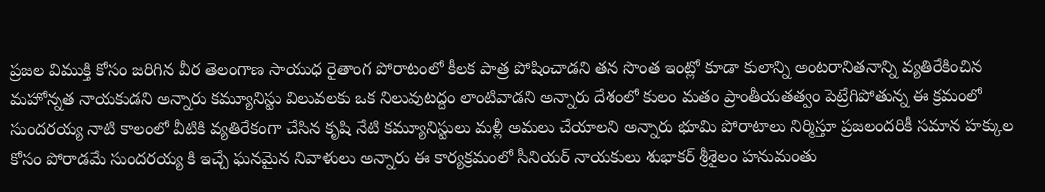ప్రజల విముక్తి కోసం జరిగిన వీర తెలంగాణ సాయుధ రైతాంగ పోరాటంలో కీలక పాత్ర పోషించాడని తన సొంత ఇంట్లో కూడా కులాన్ని అంటరానితనాన్ని వ్యతిరేకించిన మహోన్నత నాయకుడని అన్నారు కమ్యూనిస్టు విలువలకు ఒక నిలువుటద్దం లాంటివాడని అన్నారు దేశంలో కులం మతం ప్రాంతీయతత్వం పెట్రేగిపోతున్న ఈ క్రమంలో సుందరయ్య నాటి కాలంలో వీటికి వ్యతిరేకంగా చేసిన కృషి నేటి కమ్యూనిస్టులు మళ్లీ అమలు చేయాలని అన్నారు భూమి పోరాటాలు నిర్మిస్తూ ప్రజలందరికీ సమాన హక్కుల కోసం పోరాడమే సుందరయ్య కి ఇచ్చే ఘనమైన నివాళులు అన్నారు ఈ కార్యక్రమంలో సీనియర్ నాయకులు శుభాకర్ శ్రీశైలం హనుమంతు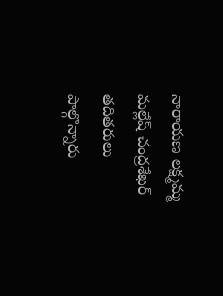నారాయణ లక్ష్మమ్మ మల్లేష్ చంద్రశేఖర్ తదితరులు పాల్గొన్నారు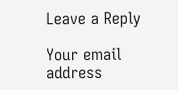Leave a Reply

Your email address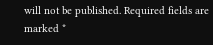will not be published. Required fields are marked *